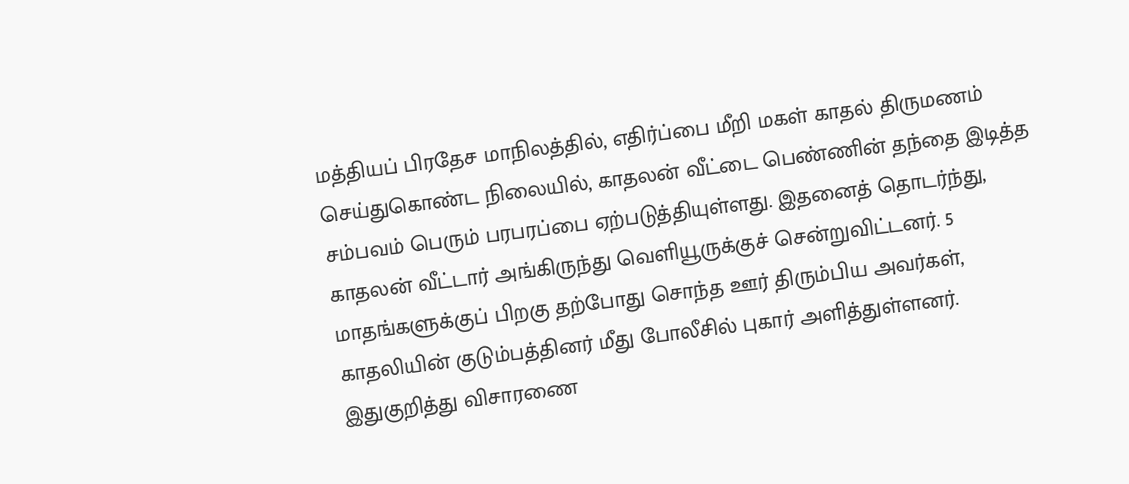மத்தியப் பிரதேச மாநிலத்தில், எதிர்ப்பை மீறி மகள் காதல் திருமணம் செய்துகொண்ட நிலையில், காதலன் வீட்டை பெண்ணின் தந்தை இடித்த சம்பவம் பெரும் பரபரப்பை ஏற்படுத்தியுள்ளது. இதனைத் தொடர்ந்து, காதலன் வீட்டார் அங்கிருந்து வெளியூருக்குச் சென்றுவிட்டனர். 5 மாதங்களுக்குப் பிறகு தற்போது சொந்த ஊர் திரும்பிய அவர்கள், காதலியின் குடும்பத்தினர் மீது போலீசில் புகார் அளித்துள்ளனர். இதுகுறித்து விசாரணை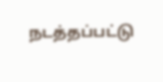நடத்தப்பட்டு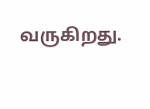வருகிறது.